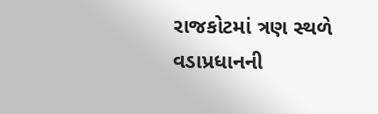રાજકોટમાં ત્રણ સ્થળે વડાપ્રધાનની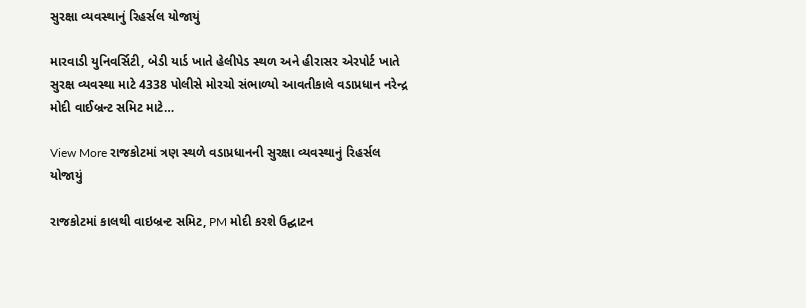સુરક્ષા વ્યવસ્થાનું રિહર્સલ યોજાયું

મારવાડી યુનિવર્સિટી, બેડી યાર્ડ ખાતે હેલીપેડ સ્થળ અને હીરાસર એરપોર્ટ ખાતે સુરક્ષ વ્યવસ્થા માટે 4338 પોલીસે મોરચો સંભાળ્યો આવતીકાલે વડાપ્રધાન નરેન્દ્ર મોદી વાઈબ્રન્ટ સમિટ માટે…

View More રાજકોટમાં ત્રણ સ્થળે વડાપ્રધાનની સુરક્ષા વ્યવસ્થાનું રિહર્સલ યોજાયું

રાજકોટમાં કાલથી વાઇબ્રન્ટ સમિટ, PM મોદી કરશે ઉદ્ઘાટન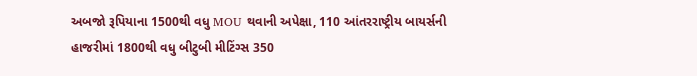અબજો રૂપિયાના 1500થી વધુ MOU થવાની અપેક્ષા, 110 આંતરરાષ્ટ્રીય બાયર્સની હાજરીમાં 1800થી વધુ બીટુબી મીટિંગ્સ 350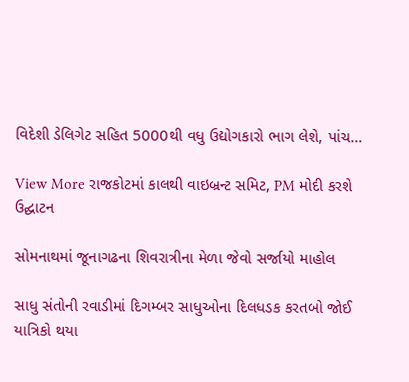વિદેશી ડેલિગેટ સહિત 5000થી વધુ ઉદ્યોગકારો ભાગ લેશે, પાંચ…

View More રાજકોટમાં કાલથી વાઇબ્રન્ટ સમિટ, PM મોદી કરશે ઉદ્ઘાટન

સોમનાથમાં જૂનાગઢના શિવરાત્રીના મેળા જેવો સર્જાયો માહોલ

સાધુ સંતોની રવાડીમાં દિગમ્બર સાધુઓના દિલધડક કરતબો જોઈ યાત્રિકો થયા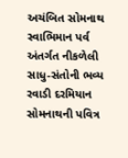અચંબિત સોમનાથ સ્વાભિમાન પર્વ અંતર્ગત નીકળેલી સાધુ-સંતોની ભવ્ય રવાડી દરમિયાન સોમનાથની પવિત્ર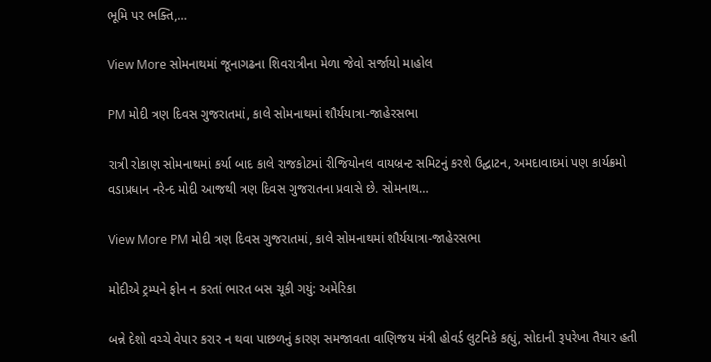ભૂમિ પર ભક્તિ,…

View More સોમનાથમાં જૂનાગઢના શિવરાત્રીના મેળા જેવો સર્જાયો માહોલ

PM મોદી ત્રણ દિવસ ગુજરાતમાં, કાલે સોમનાથમાં શૌર્યયાત્રા-જાહેરસભા

રાત્રી રોકાણ સોમનાથમાં કર્યા બાદ કાલે રાજકોટમાં રીજિયોનલ વાયબ્રન્ટ સમિટનું કરશે ઉદ્ઘાટન, અમદાવાદમાં પણ કાર્યક્રમો વડાપ્રધાન નરેન્દ મોદી આજથી ત્રણ દિવસ ગુજરાતના પ્રવાસે છે. સોમનાથ…

View More PM મોદી ત્રણ દિવસ ગુજરાતમાં, કાલે સોમનાથમાં શૌર્યયાત્રા-જાહેરસભા

મોદીએ ટ્રમ્પને ફોન ન કરતાં ભારત બસ ચૂકી ગયું: અમેરિકા

બન્ને દેશો વચ્ચે વેપાર કરાર ન થવા પાછળનું કારણ સમજાવતા વાણિજય મંત્રી હોવર્ડ લુટનિકે કહ્યું, સોદાની રૂપરેખા તૈયાર હતી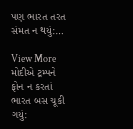પણ ભારત તરત સંમત ન થયું:…

View More મોદીએ ટ્રમ્પને ફોન ન કરતાં ભારત બસ ચૂકી ગયું: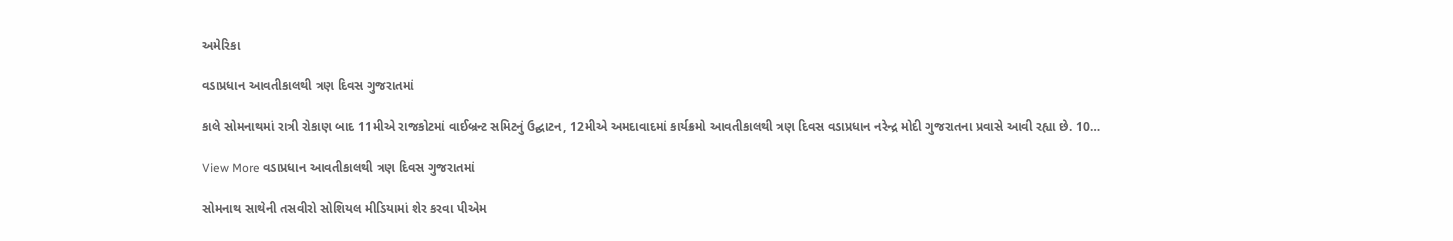અમેરિકા

વડાપ્રધાન આવતીકાલથી ત્રણ દિવસ ગુજરાતમાં

કાલે સોમનાથમાં રાત્રી રોકાણ બાદ 11મીએ રાજકોટમાં વાઈબ્રન્ટ સમિટનું ઉદ્ઘાટન, 12મીએ અમદાવાદમાં કાર્યક્રમો આવતીકાલથી ત્રણ દિવસ વડાપ્રધાન નરેન્દ્ર મોદી ગુજરાતના પ્રવાસે આવી રહ્યા છે. 10…

View More વડાપ્રધાન આવતીકાલથી ત્રણ દિવસ ગુજરાતમાં

સોમનાથ સાથેની તસવીરો સોશિયલ મીડિયામાં શેર કરવા પીએમ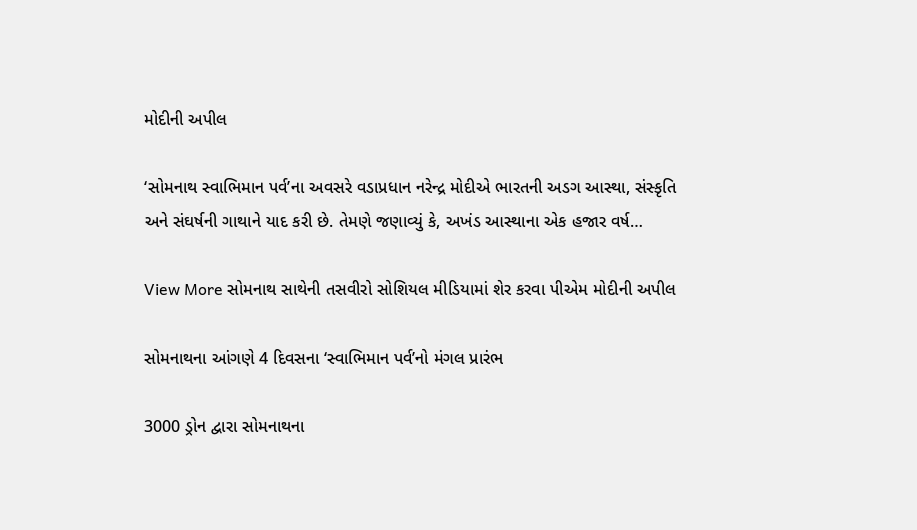મોદીની અપીલ

‘સોમનાથ સ્વાભિમાન પર્વ’ના અવસરે વડાપ્રધાન નરેન્દ્ર મોદીએ ભારતની અડગ આસ્થા, સંસ્કૃતિ અને સંઘર્ષની ગાથાને યાદ કરી છે. તેમણે જણાવ્યું કે, અખંડ આસ્થાના એક હજાર વર્ષ…

View More સોમનાથ સાથેની તસવીરો સોશિયલ મીડિયામાં શેર કરવા પીએમ મોદીની અપીલ

સોમનાથના આંગણે 4 દિવસના ‘સ્વાભિમાન પર્વ’નો મંગલ પ્રારંભ

3000 ડ્રોન દ્વારા સોમનાથના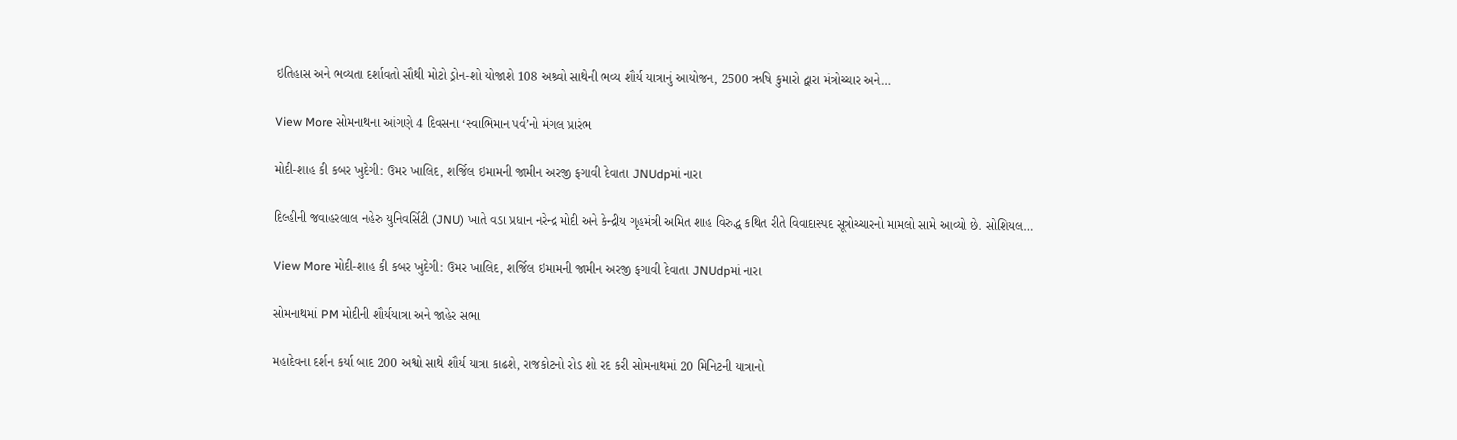ઇતિહાસ અને ભવ્યતા દર્શાવતો સૌથી મોટો ડ્રોન-શો યોજાશે 108 અશ્ર્વો સાથેની ભવ્ય શૌર્ય યાત્રાનું આયોજન, 2500 ઋષિ કુમારો દ્વારા મંત્રોચ્ચાર અને…

View More સોમનાથના આંગણે 4 દિવસના ‘સ્વાભિમાન પર્વ’નો મંગલ પ્રારંભ

મોદી-શાહ કી કબર ખુદેગી: ઉમર ખાલિદ, શર્જિલ ઇમામની જામીન અરજી ફગાવી દેવાતા JNUdpમાં નારા

દિલ્હીની જવાહરલાલ નહેરુ યુનિવર્સિટી (JNU) ખાતે વડા પ્રધાન નરેન્દ્ર મોદી અને કેન્દ્રીય ગૃહમંત્રી અમિત શાહ વિરુદ્ધ કથિત રીતે વિવાદાસ્પદ સૂત્રોચ્ચારનો મામલો સામે આવ્યો છે. સોશિયલ…

View More મોદી-શાહ કી કબર ખુદેગી: ઉમર ખાલિદ, શર્જિલ ઇમામની જામીન અરજી ફગાવી દેવાતા JNUdpમાં નારા

સોમનાથમાં PM મોદીની શૌર્યયાત્રા અને જાહેર સભા

મહાદેવના દર્શન કર્યા બાદ 200 અશ્વો સાથે શૌર્ય યાત્રા કાઢશે, રાજકોટનો રોડ શો રદ કરી સોમનાથમાં 20 મિનિટની યાત્રાનો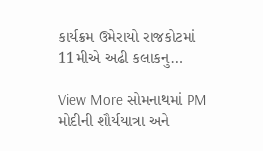કાર્યક્રમ ઉમેરાયો રાજકોટમાં 11મીએ અઢી કલાકનુ…

View More સોમનાથમાં PM મોદીની શૌર્યયાત્રા અને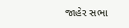જાહેર સભા